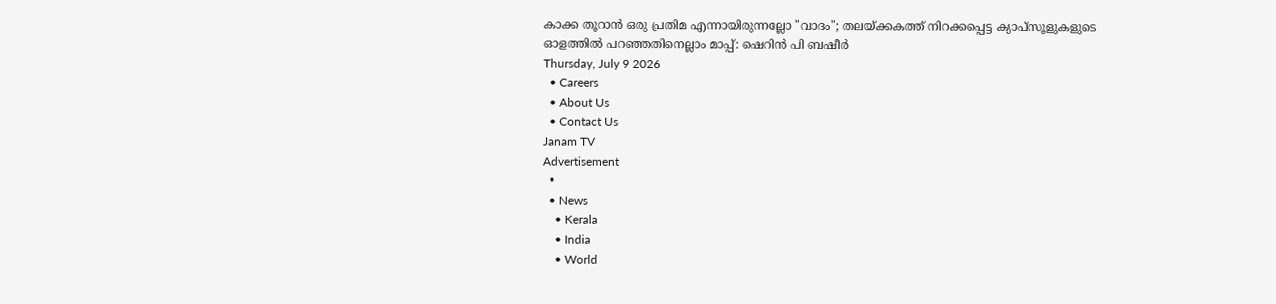കാക്ക തൂറാൻ ഒരു പ്രതിമ എന്നായിരുന്നല്ലോ "വാദം"; തലയ്ക്കകത്ത് നിറക്കപ്പെട്ട ക്യാപ്സൂളുകളുടെ ഓളത്തിൽ പറഞ്ഞതിനെല്ലാം മാപ്പ്: ഷെറിൻ പി ബഷീർ
Thursday, July 9 2026
  • Careers
  • About Us
  • Contact Us
Janam TV
Advertisement
  •
  • News
    • Kerala
    • India
    • World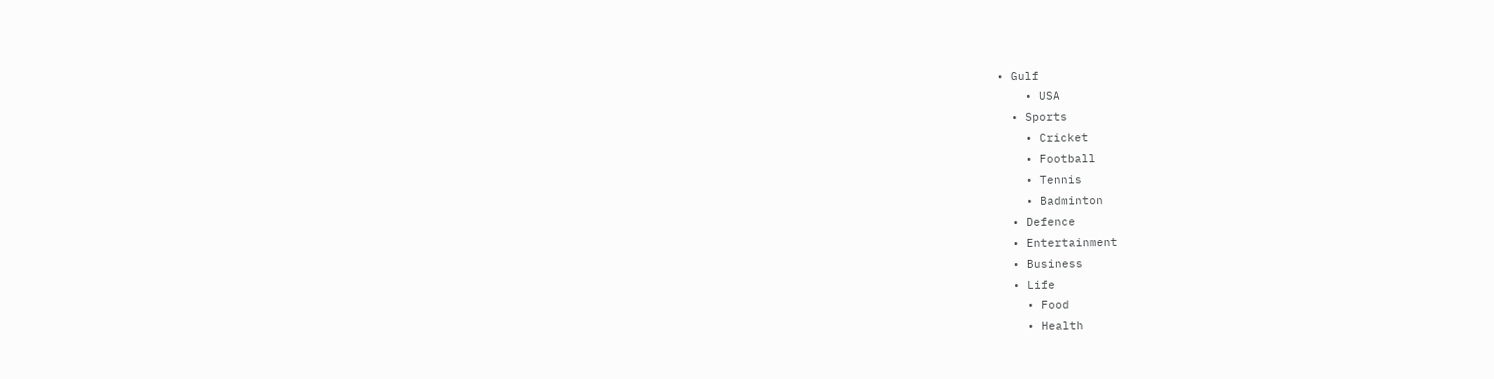• Gulf
    • USA
  • Sports
    • Cricket
    • Football
    • Tennis
    • Badminton
  • Defence
  • Entertainment
  • Business
  • Life
    • Food
    • Health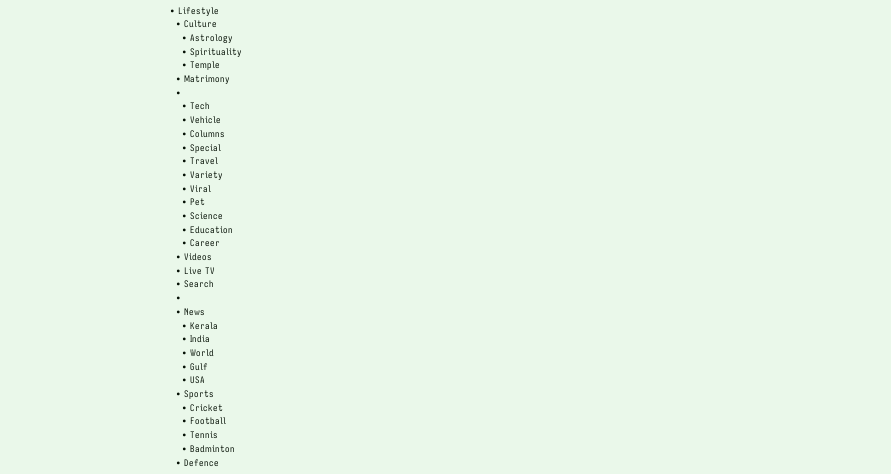• Lifestyle
  • Culture
    • Astrology
    • Spirituality
    • Temple
  • Matrimony
  •
    • Tech
    • Vehicle
    • Columns
    • Special
    • Travel
    • Variety
    • Viral
    • Pet
    • Science
    • Education
    • Career
  • Videos
  • Live TV
  • Search
  •
  • News
    • Kerala
    • India
    • World
    • Gulf
    • USA
  • Sports
    • Cricket
    • Football
    • Tennis
    • Badminton
  • Defence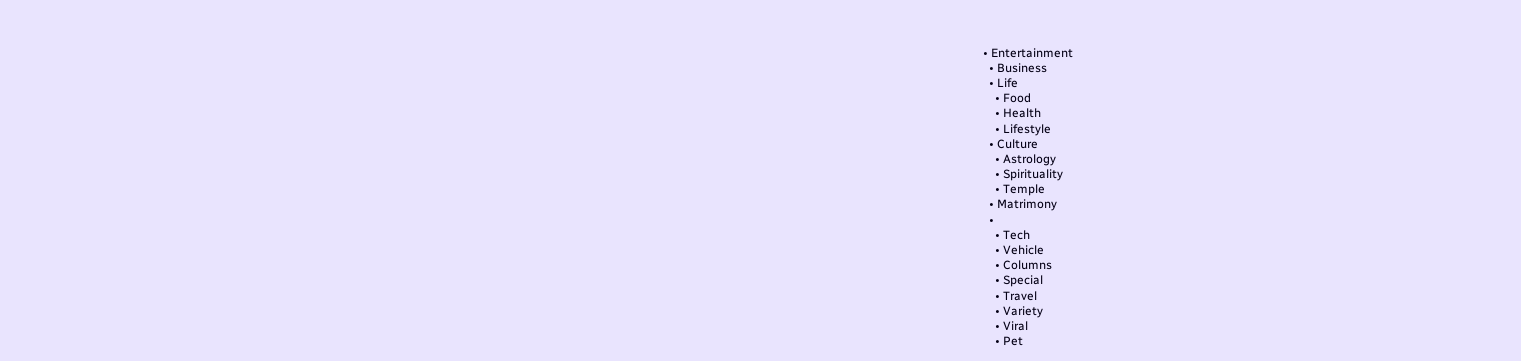• Entertainment
  • Business
  • Life
    • Food
    • Health
    • Lifestyle
  • Culture
    • Astrology
    • Spirituality
    • Temple
  • Matrimony
  •
    • Tech
    • Vehicle
    • Columns
    • Special
    • Travel
    • Variety
    • Viral
    • Pet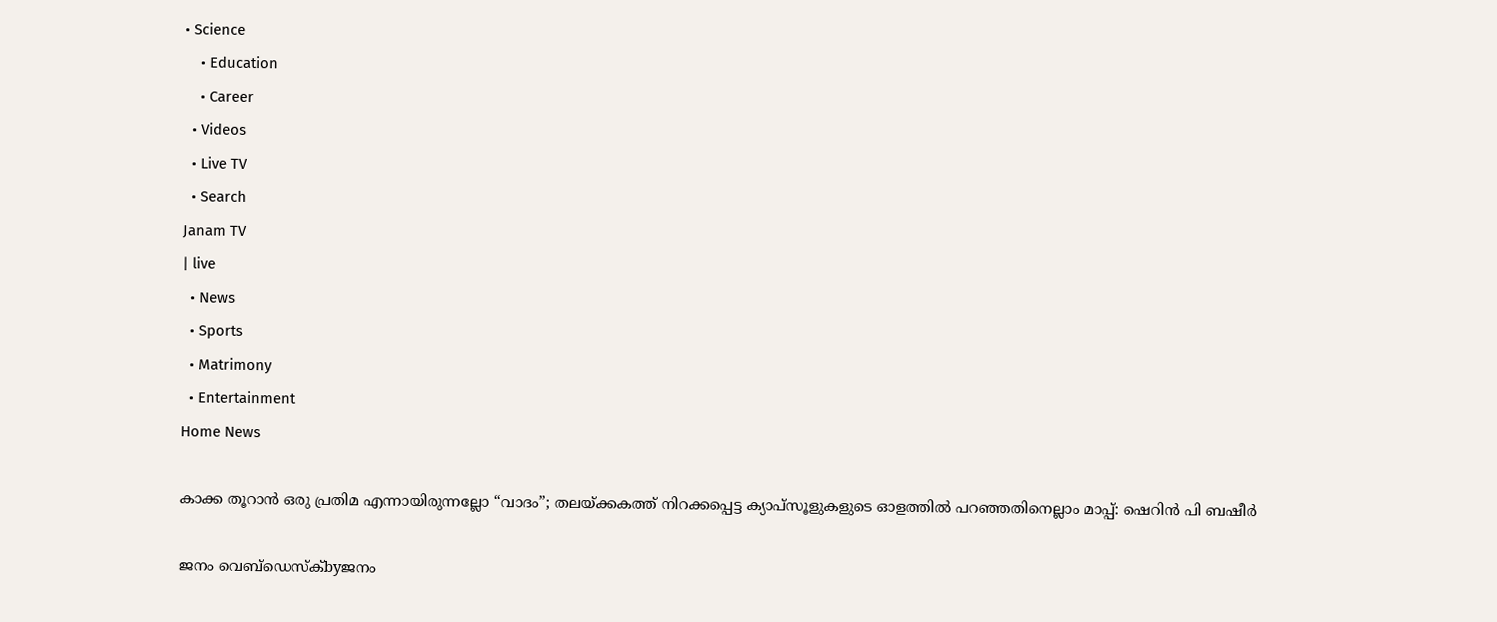• Science
    • Education
    • Career
  • Videos
  • Live TV
  • Search
Janam TV
| live
  • News
  • Sports
  • Matrimony
  • Entertainment
Home News

കാക്ക തൂറാൻ ഒരു പ്രതിമ എന്നായിരുന്നല്ലോ “വാദം”; തലയ്‌ക്കകത്ത് നിറക്കപ്പെട്ട ക്യാപ്സൂളുകളുടെ ഓളത്തിൽ പറഞ്ഞതിനെല്ലാം മാപ്പ്: ഷെറിൻ പി ബഷീർ

ജനം വെബ്‌ഡെസ്ക്byജനം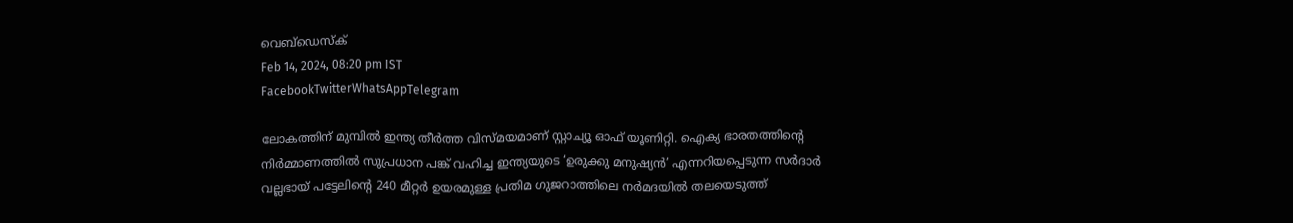വെബ്‌ഡെസ്ക്
Feb 14, 2024, 08:20 pm IST
FacebookTwitterWhatsAppTelegram

ലോകത്തിന് മുമ്പിൽ ഇന്ത്യ തീർത്ത വിസ്മയമാണ് സ്റ്റാച്യൂ ഓഫ് യൂണിറ്റി. ഐക്യ ഭാരതത്തിന്റെ നിർമ്മാണത്തിൽ സുപ്രധാന പങ്ക് വഹിച്ച ഇന്ത്യയുടെ ‘ഉരുക്കു മനുഷ്യൻ’ എന്നറിയപ്പെടുന്ന സർദാർ വല്ലഭായ് പട്ടേലിന്റെ 240 മീറ്റർ ഉയരമുള്ള പ്രതിമ ഗുജറാത്തിലെ നർമദയിൽ തലയെടുത്ത്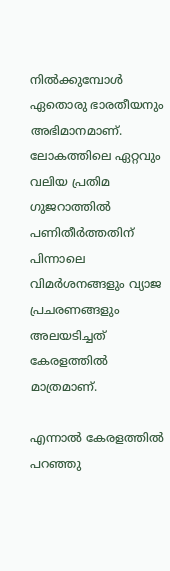നിൽക്കുമ്പോൾ ഏതൊരു ഭാരതീയനും അഭിമാനമാണ്. ലോകത്തിലെ ഏറ്റവും വലിയ പ്രതിമ ഗുജറാത്തിൽ പണിതീർത്തതിന് പിന്നാലെ വിമർശനങ്ങളും വ്യാജ പ്രചരണങ്ങളും അലയടിച്ചത് കേരളത്തിൽ മാത്രമാണ്.

എന്നാൽ കേരളത്തിൽ പറഞ്ഞു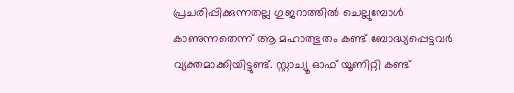പ്രചരിപ്പിക്കുന്നതല്ല ഗുജറാത്തിൽ ചെല്ലുമ്പോൾ കാണുന്നതെന്ന് ആ മഹാത്ഭുതം കണ്ട് ബോദ്ധ്യപ്പെട്ടവർ വ്യക്തമാക്കിയിട്ടുണ്ട്. സ്റ്റാച്യൂ ഓഫ് യൂണിറ്റി കണ്ട്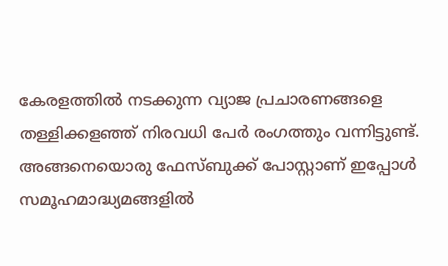കേരളത്തിൽ നടക്കുന്ന വ്യാജ പ്രചാരണങ്ങളെ തള്ളിക്കളഞ്ഞ് നിരവധി പേർ രംഗത്തും വന്നിട്ടുണ്ട്.  അങ്ങനെയൊരു ഫേസ്ബുക്ക് പോസ്റ്റാണ് ഇപ്പോൾ സമൂഹമാദ്ധ്യമങ്ങളിൽ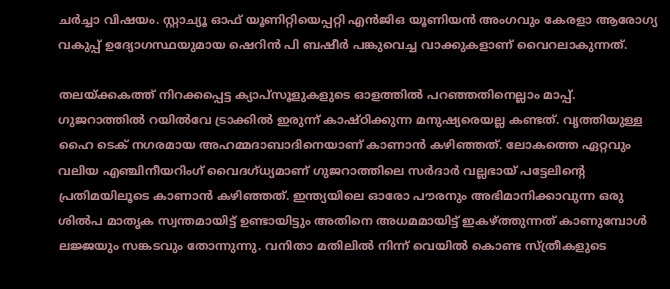ചർച്ചാ വിഷയം. സ്റ്റാച്യൂ ഓഫ് യൂണിറ്റിയെപ്പറ്റി എൻജിഒ യൂണിയൻ അംഗവും കേരളാ ആരോഗ്യ വകുപ്പ് ഉദ്യോഗസ്ഥയുമായ ഷെറിൻ പി ബഷീർ പങ്കുവെച്ച വാക്കുകളാണ് വൈറലാകുന്നത്.

തലയ്‌ക്കകത്ത് നിറക്കപ്പെട്ട ക്യാപ്സൂളുകളുടെ ഓളത്തിൽ പറഞ്ഞതിനെല്ലാം മാപ്പ്. ഗുജറാത്തിൽ റയിൽവേ ട്രാക്കിൽ ഇരുന്ന് കാഷ്ഠിക്കുന്ന മനുഷ്യരെയല്ല കണ്ടത്. വൃത്തിയുള്ള ഹൈ ടെക് നഗരമായ അഹമ്മദാബാദിനെയാണ് കാണാൻ കഴിഞ്ഞത്. ലോകത്തെ ഏറ്റവും വലിയ എഞ്ചിനീയറിംഗ് വൈദഗ്ധ്യമാണ് ഗുജറാത്തിലെ സർദാർ വല്ലഭായ് പട്ടേലിന്റെ പ്രതിമയിലൂടെ കാണാൻ കഴിഞ്ഞത്. ഇന്ത്യയിലെ ഓരോ പൗരനും അഭിമാനിക്കാവുന്ന ഒരു ശിൽപ മാതൃക സ്വന്തമായിട്ട് ഉണ്ടായിട്ടും അതിനെ അധമമായിട്ട് ഇകഴ്‌ത്തുന്നത് കാണുമ്പോൾ ലജ്ജയും സങ്കടവും തോന്നുന്നു. വനിതാ മതിലിൽ നിന്ന് വെയിൽ കൊണ്ട സ്ത്രീകളുടെ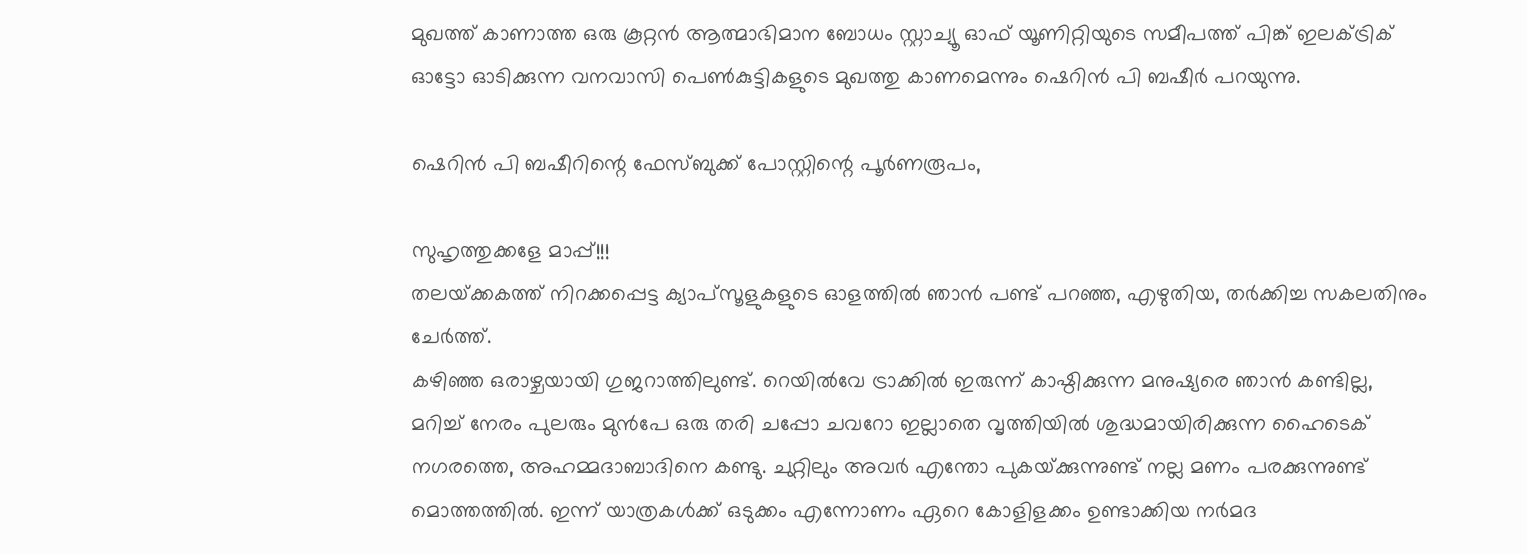മുഖത്ത് കാണാത്ത ഒരു കൂറ്റൻ ആത്മാഭിമാന ബോധം സ്റ്റാച്യൂ ഓഫ് യൂണിറ്റിയുടെ സമീപത്ത് പിങ്ക് ഇലക്ട്രിക് ഓട്ടോ ഓടിക്കുന്ന വനവാസി പെൺകുട്ടികളുടെ മുഖത്തു കാണമെന്നും ഷെറിൻ പി ബഷീർ പറയുന്നു.

ഷെറിൻ പി ബഷീറിന്റെ ഫേസ്ബുക്ക് പോസ്റ്റിന്റെ പൂർണരൂപം,

സുഹൃത്തുക്കളേ മാപ്പ്!!!
തലയ്‌ക്കകത്ത് നിറക്കപ്പെട്ട ക്യാപ്സൂളുകളുടെ ഓളത്തിൽ ഞാൻ പണ്ട് പറഞ്ഞ, എഴുതിയ, തർക്കിച്ച സകലതിനും ചേർത്ത്.
കഴിഞ്ഞ ഒരാഴ്ചയായി ഗുജറാത്തിലുണ്ട്. റെയിൽവേ ട്രാക്കിൽ ഇരുന്ന് കാഷ്ഠിക്കുന്ന മനുഷ്യരെ ഞാൻ കണ്ടില്ല, മറിച്ച് നേരം പുലരും മുൻപേ ഒരു തരി ചപ്പോ ചവറോ ഇല്ലാതെ വൃത്തിയിൽ ശുദ്ധമായിരിക്കുന്ന ഹൈടെക് നഗരത്തെ, അഹമ്മദാബാദിനെ കണ്ടു. ചുറ്റിലും അവർ എന്തോ പുകയ്‌ക്കുന്നുണ്ട് നല്ല മണം പരക്കുന്നുണ്ട് മൊത്തത്തിൽ. ഇന്ന് യാത്രകൾക്ക് ഒടുക്കം എന്നോണം ഏറെ കോളിളക്കം ഉണ്ടാക്കിയ നർമദ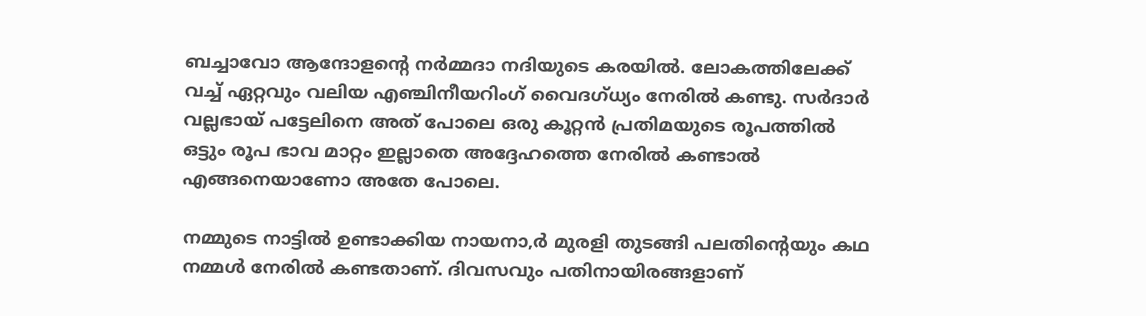ബച്ചാവോ ആന്ദോളന്റെ നർമ്മദാ നദിയുടെ കരയിൽ. ലോകത്തിലേക്ക് വച്ച് ഏറ്റവും വലിയ എഞ്ചിനീയറിംഗ് വൈദഗ്ധ്യം നേരിൽ കണ്ടു. സർദാർ വല്ലഭായ് പട്ടേലിനെ അത് പോലെ ഒരു കൂറ്റൻ പ്രതിമയുടെ രൂപത്തിൽ ഒട്ടും രൂപ ഭാവ മാറ്റം ഇല്ലാതെ അദ്ദേഹത്തെ നേരിൽ കണ്ടാൽ എങ്ങനെയാണോ അതേ പോലെ.

നമ്മുടെ നാട്ടിൽ ഉണ്ടാക്കിയ നായനാ,ർ മുരളി തുടങ്ങി പലതിന്റെയും കഥ നമ്മൾ നേരിൽ കണ്ടതാണ്. ദിവസവും പതിനായിരങ്ങളാണ്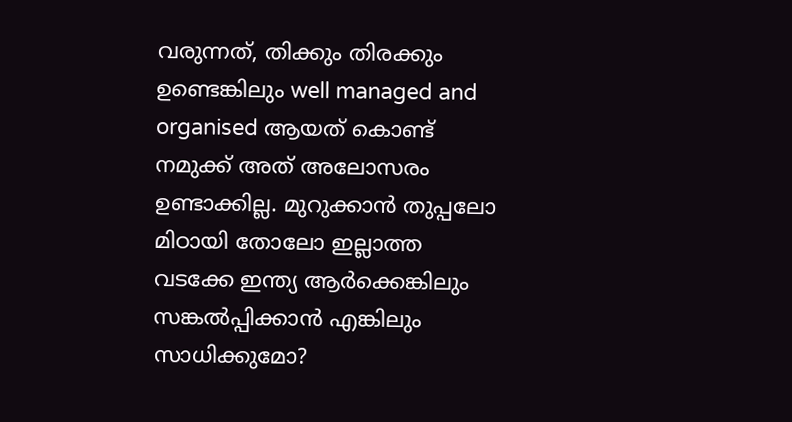വരുന്നത്, തിക്കും തിരക്കും ഉണ്ടെങ്കിലും well managed and organised ആയത് കൊണ്ട് നമുക്ക് അത് അലോസരം ഉണ്ടാക്കില്ല. മുറുക്കാൻ തുപ്പലോ മിഠായി തോലോ ഇല്ലാത്ത വടക്കേ ഇന്ത്യ ആർക്കെങ്കിലും സങ്കൽപ്പിക്കാൻ എങ്കിലും സാധിക്കുമോ?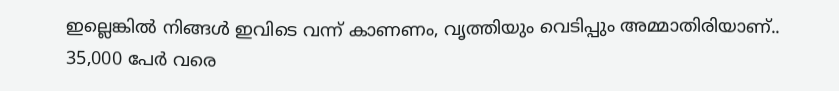ഇല്ലെങ്കിൽ നിങ്ങൾ ഇവിടെ വന്ന് കാണണം, വൃത്തിയും വെടിപ്പും അമ്മാതിരിയാണ്.. 35,000 പേർ വരെ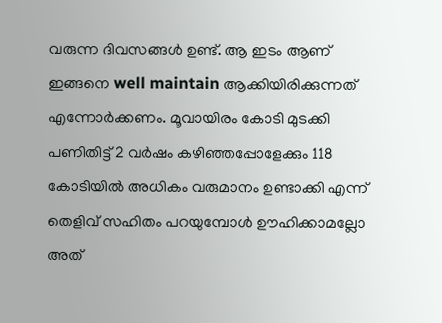വരുന്ന ദിവസങ്ങൾ ഉണ്ട്. ആ ഇടം ആണ് ഇങ്ങനെ well maintain ആക്കിയിരിക്കുന്നത് എന്നോർക്കണം. മൂവായിരം കോടി മുടക്കി പണിതിട്ട് 2 വർഷം കഴിഞ്ഞപ്പോളേക്കും 118 കോടിയിൽ അധികം വരുമാനം ഉണ്ടാക്കി എന്ന് തെളിവ് സഹിതം പറയുമ്പോൾ ഊഹിക്കാമല്ലോ അത്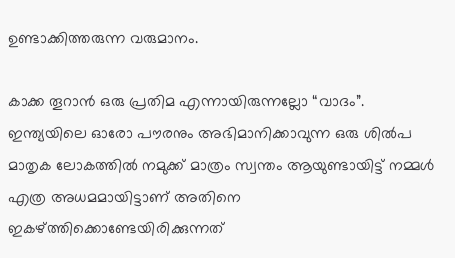ഉണ്ടാക്കിത്തരുന്ന വരുമാനം.

കാക്ക തൂറാൻ ഒരു പ്രതിമ എന്നായിരുന്നല്ലോ “വാദം”. ഇന്ത്യയിലെ ഓരോ പൗരനും അഭിമാനിക്കാവുന്ന ഒരു ശിൽപ മാതൃക ലോകത്തിൽ നമുക്ക് മാത്രം സ്വന്തം ആയുണ്ടായിട്ട് നമ്മൾ എത്ര അധമമായിട്ടാണ് അതിനെ ഇകഴ്‌ത്തിക്കൊണ്ടേയിരിക്കുന്നത്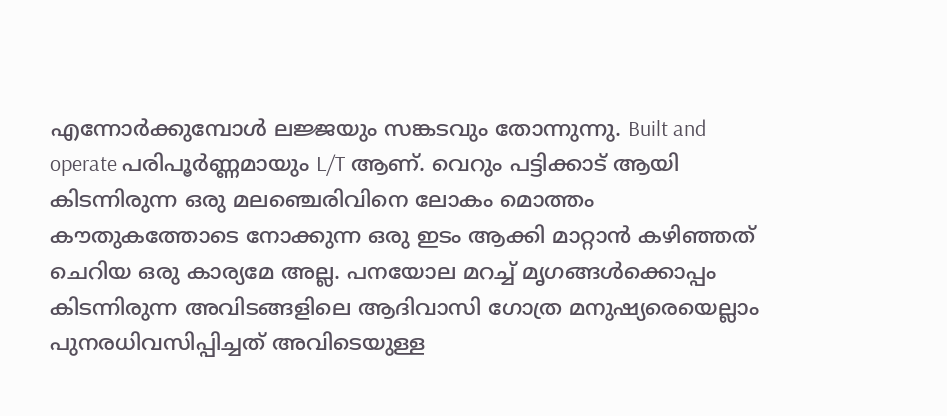എന്നോർക്കുമ്പോൾ ലജ്ജയും സങ്കടവും തോന്നുന്നു. Built and operate പരിപൂർണ്ണമായും L/T ആണ്. വെറും പട്ടിക്കാട് ആയി കിടന്നിരുന്ന ഒരു മലഞ്ചെരിവിനെ ലോകം മൊത്തം കൗതുകത്തോടെ നോക്കുന്ന ഒരു ഇടം ആക്കി മാറ്റാൻ കഴിഞ്ഞത് ചെറിയ ഒരു കാര്യമേ അല്ല. പനയോല മറച്ച് മൃഗങ്ങൾക്കൊപ്പം കിടന്നിരുന്ന അവിടങ്ങളിലെ ആദിവാസി ഗോത്ര മനുഷ്യരെയെല്ലാം പുനരധിവസിപ്പിച്ചത് അവിടെയുള്ള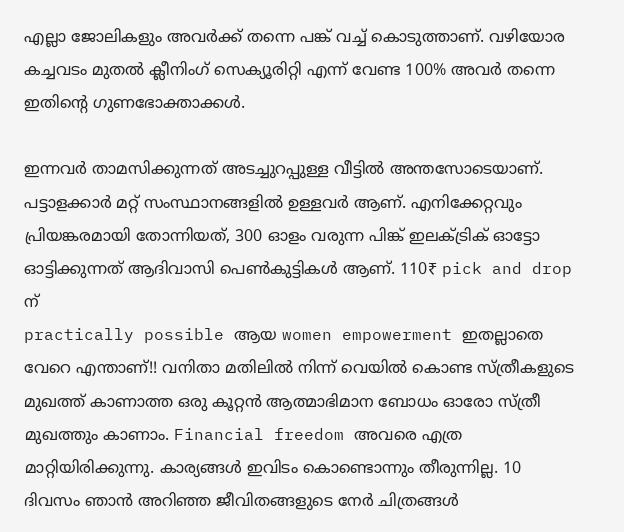എല്ലാ ജോലികളും അവർക്ക് തന്നെ പങ്ക് വച്ച് കൊടുത്താണ്. വഴിയോര കച്ചവടം മുതൽ ക്ലീനിംഗ് സെക്യൂരിറ്റി എന്ന് വേണ്ട 100% അവർ തന്നെ ഇതിന്റെ ഗുണഭോക്താക്കൾ.

ഇന്നവർ താമസിക്കുന്നത് അടച്ചുറപ്പുള്ള വീട്ടിൽ അന്തസോടെയാണ്. പട്ടാളക്കാർ മറ്റ് സംസ്ഥാനങ്ങളിൽ ഉള്ളവർ ആണ്. എനിക്കേറ്റവും പ്രിയങ്കരമായി തോന്നിയത്, 300 ഓളം വരുന്ന പിങ്ക് ഇലക്ട്രിക് ഓട്ടോ ഓട്ടിക്കുന്നത് ആദിവാസി പെൺകുട്ടികൾ ആണ്. 110₹ pick and drop ന്
practically possible ആയ women empowerment ഇതല്ലാതെ വേറെ എന്താണ്!! വനിതാ മതിലിൽ നിന്ന് വെയിൽ കൊണ്ട സ്ത്രീകളുടെ മുഖത്ത് കാണാത്ത ഒരു കൂറ്റൻ ആത്മാഭിമാന ബോധം ഓരോ സ്ത്രീ മുഖത്തും കാണാം. Financial freedom അവരെ എത്ര മാറ്റിയിരിക്കുന്നു. കാര്യങ്ങൾ ഇവിടം കൊണ്ടൊന്നും തീരുന്നില്ല. 10 ദിവസം ഞാൻ അറിഞ്ഞ ജീവിതങ്ങളുടെ നേർ ചിത്രങ്ങൾ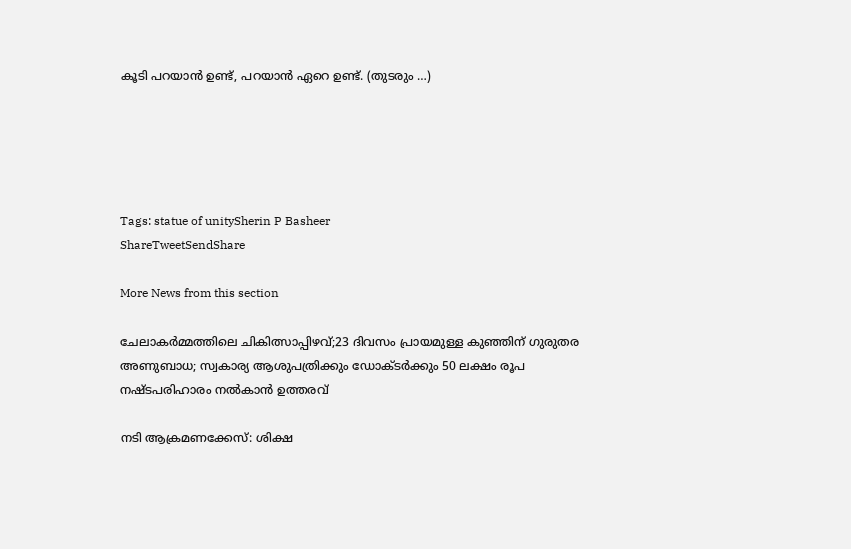കൂടി പറയാൻ ഉണ്ട്, പറയാൻ ഏറെ ഉണ്ട്. (തുടരും …)





Tags: statue of unitySherin P Basheer
ShareTweetSendShare

More News from this section

ചേലാകർമ്മത്തിലെ ചികിത്സാപ്പിഴവ്;23 ദിവസം പ്രായമുള്ള കുഞ്ഞിന് ഗുരുതര അണുബാധ; സ്വകാര്യ ആശുപത്രിക്കും ഡോക്ടർക്കും 50 ലക്ഷം രൂപ നഷ്ടപരിഹാരം നൽകാൻ ഉത്തരവ്

നടി ആക്രമണക്കേസ്: ശിക്ഷ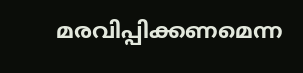മരവിപ്പിക്കണമെന്ന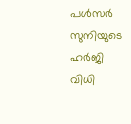പൾസർ സുനിയുടെ ഹർജി വിധി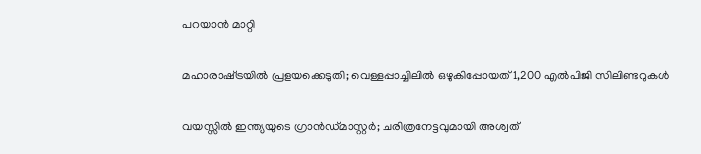പറയാൻ മാറ്റി

മഹാരാഷ്‌ട്രയിൽ പ്രളയക്കെടുതി; വെള്ളപ്പാച്ചിലിൽ ഒഴുകിപ്പോയത് 1,200 എൽപിജി സിലിണ്ടറുകൾ

വയസ്സില്‍ ഇന്ത്യയുടെ ഗ്രാന്‍ഡ്മാസ്റ്റര്‍; ചരിത്രനേട്ടവുമായി അശ്വത്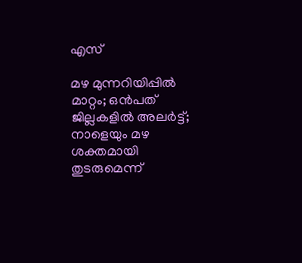എസ്

മഴ മുന്നറിയിപ്പില്‍ മാറ്റം; ഒന്‍പത് ജില്ലകളില്‍ അലര്‍ട്ട്; നാളെയും മഴ ശക്തമായി തുടരുമെന്ന്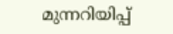മുന്നറിയിപ്പ്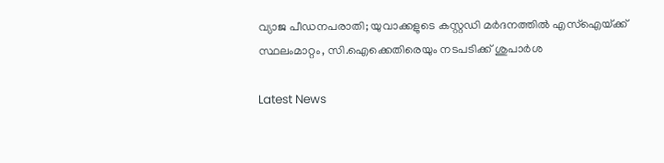വ്യാജ പീഡനപരാതി; യുവാക്കളുടെ കസ്റ്റഡി മര്‍ദനത്തില്‍ എസ്ഐയ്‌ക്ക് സ്ഥലംമാറ്റം, സി.ഐക്കെതിരെയും നടപടിക്ക് ശുപാര്‍ശ

Latest News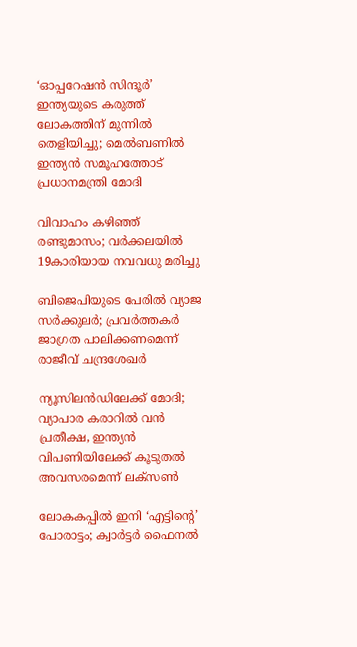‘ഓപ്പറേഷന്‍ സിന്ദൂര്‍’ ഇന്ത്യയുടെ കരുത്ത് ലോകത്തിന് മുന്നില്‍ തെളിയിച്ചു; മെല്‍ബണില്‍ ഇന്ത്യന്‍ സമൂഹത്തോട് പ്രധാനമന്ത്രി മോദി

വിവാഹം കഴിഞ്ഞ് രണ്ടുമാസം; വര്‍ക്കലയില്‍ 19കാരിയായ നവവധു മരിച്ചു

ബിജെപിയുടെ പേരില്‍ വ്യാജ സര്‍ക്കുലര്‍; പ്രവര്‍ത്തകര്‍ ജാഗ്രത പാലിക്കണമെന്ന് രാജീവ് ചന്ദ്രശേഖര്‍

ന്യൂസിലന്‍ഡിലേക്ക് മോദി; വ്യാപാര കരാറില്‍ വന്‍ പ്രതീക്ഷ, ഇന്ത്യന്‍ വിപണിയിലേക്ക് കൂടുതല്‍ അവസരമെന്ന് ലക്സണ്‍

ലോകകപ്പില്‍ ഇനി ‘എട്ടിന്റെ’ പോരാട്ടം; ക്വാര്‍ട്ടര്‍ ഫൈനല്‍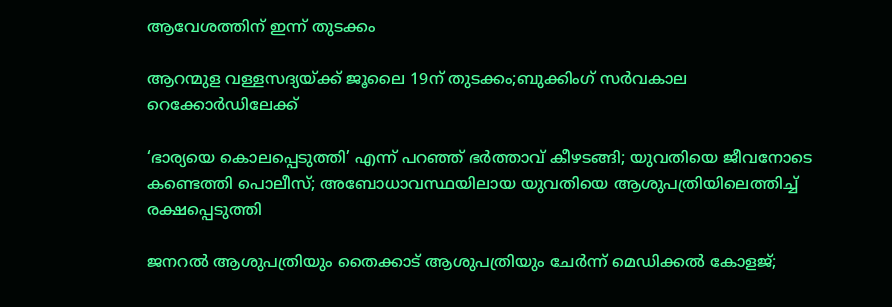ആവേശത്തിന് ഇന്ന് തുടക്കം

ആറന്മുള വള്ളസദ്യയ്‌ക്ക് ജൂലൈ 19ന് തുടക്കം;ബുക്കിംഗ് സർവകാല റെക്കോർഡിലേക്ക്

‘ഭാര്യയെ കൊലപ്പെടുത്തി’ എന്ന് പറഞ്ഞ് ഭർത്താവ് കീഴടങ്ങി; യുവതിയെ ജീവനോടെ കണ്ടെത്തി പൊലീസ്; അബോധാവസ്ഥയിലായ യുവതിയെ ആശുപത്രിയിലെത്തിച്ച് രക്ഷപ്പെടുത്തി

ജനറൽ ആശുപത്രിയും തൈക്കാട് ആശുപത്രിയും ചേർന്ന് മെഡിക്കൽ കോളജ്;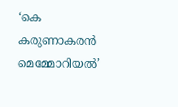‘കെ കരുണാകരൻ മെമ്മോറിയൽ’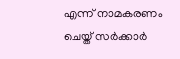എന്ന് നാമകരണം ചെയ്ത് സർക്കാർ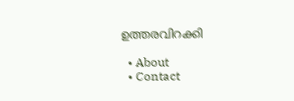ഉത്തരവിറക്കി

  • About
  • Contact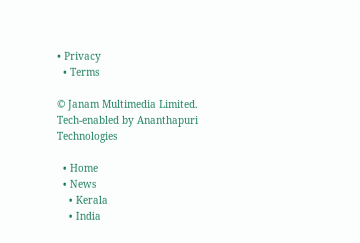• Privacy
  • Terms

© Janam Multimedia Limited.
Tech-enabled by Ananthapuri Technologies

  • Home
  • News
    • Kerala
    • India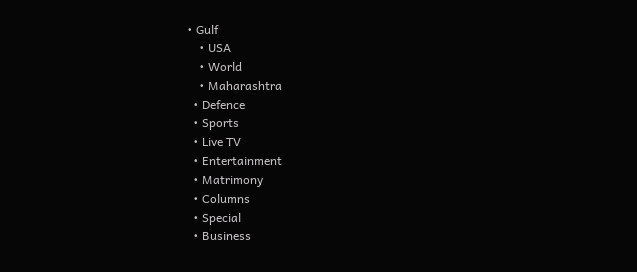• Gulf
    • USA
    • World
    • Maharashtra
  • Defence
  • Sports
  • Live TV
  • Entertainment
  • Matrimony
  • Columns
  • Special
  • Business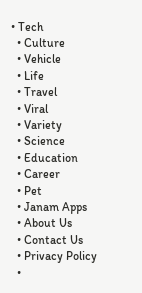• Tech
  • Culture
  • Vehicle
  • Life
  • Travel
  • Viral
  • Variety
  • Science
  • Education
  • Career
  • Pet
  • Janam Apps
  • About Us
  • Contact Us
  • Privacy Policy
  •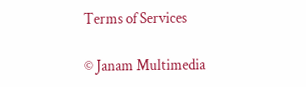Terms of Services

© Janam Multimedia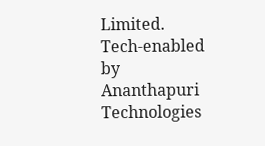Limited.
Tech-enabled by Ananthapuri Technologies